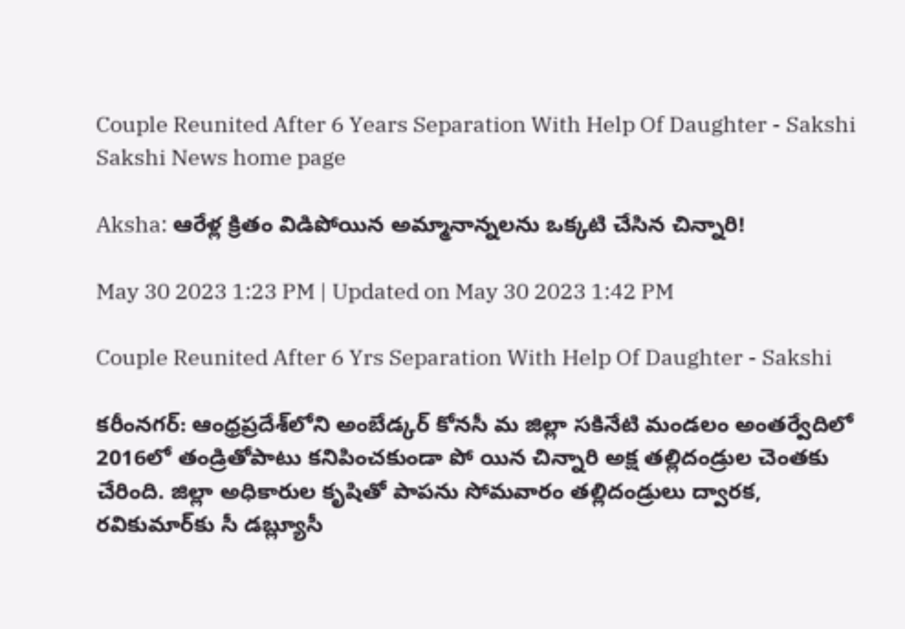Couple Reunited After 6 Years Separation With Help Of Daughter - Sakshi
Sakshi News home page

Aksha: ఆరేళ్ల క్రితం విడిపోయిన అమ్మానాన్నలను ఒక్కటి చేసిన చిన్నారి!

May 30 2023 1:23 PM | Updated on May 30 2023 1:42 PM

Couple Reunited After 6 Yrs Separation With Help Of Daughter - Sakshi

కరీంనగర్‌: ఆంధ్రప్రదేశ్‌లోని అంబేడ్కర్‌ కోనసీ మ జిల్లా సకినేటి మండలం అంతర్వేదిలో 2016లో తండ్రితోపాటు కనిపించకుండా పో యిన చిన్నారి అక్ష తల్లిదండ్రుల చెంతకు చేరింది. జిల్లా అధికారుల కృషితో పాపను సోమవారం తల్లిదండ్రులు ద్వారక, రవికుమార్‌కు సీ డబ్ల్యూసీ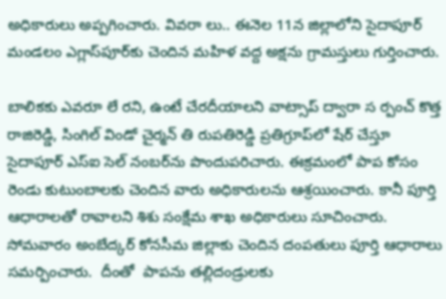అధికారులు అప్పగించారు. వివరా లు.. ఈనెల 11న జిల్లాలోని సైదాపూర్‌ మండలం ఎగ్లాస్‌పూర్‌కు చెందిన మహిళ వద్ద అక్షను గ్రామస్తులు గుర్తించారు.

బాలికకు ఎవరూ లే రని, ఉంటే చేరదీయాలని వాట్సాప్‌ ద్వారా స ర్పంచ్‌ కొత్త రాజిరెడ్డి, సింగిల్‌ విండో చైర్మన్‌ తి రుపతిరెడ్డి ప్రతిగ్రూప్‌లో షేర్‌ చేస్తూ సైదాపూర్‌ ఎస్‌ఐ సెల్‌ నంబర్‌ను పొందుపరిచారు. ఈక్రమంలో పాప కోసం రెండు కుటుంబాలకు చెందిన వారు అధికారులను ఆశ్రయించారు. కానీ పూర్తి ఆధారాలతో రావాలని శిశు సంక్షేమ శాఖ అధికారులు సూచించారు. సోమవారం అంబేద్కర్‌ కోనసీమ జిల్లాకు చెందిన దంపతులు పూర్తి ఆధారాలు సమర్పించారు.  దీంతో  పాపను తల్లిదండ్రులకు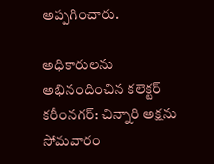అప్పగించారు.

అధికారులను అభినందించిన కలెక్టర్‌
కరీంనగర్‌: చిన్నారి అక్షను సోమవారం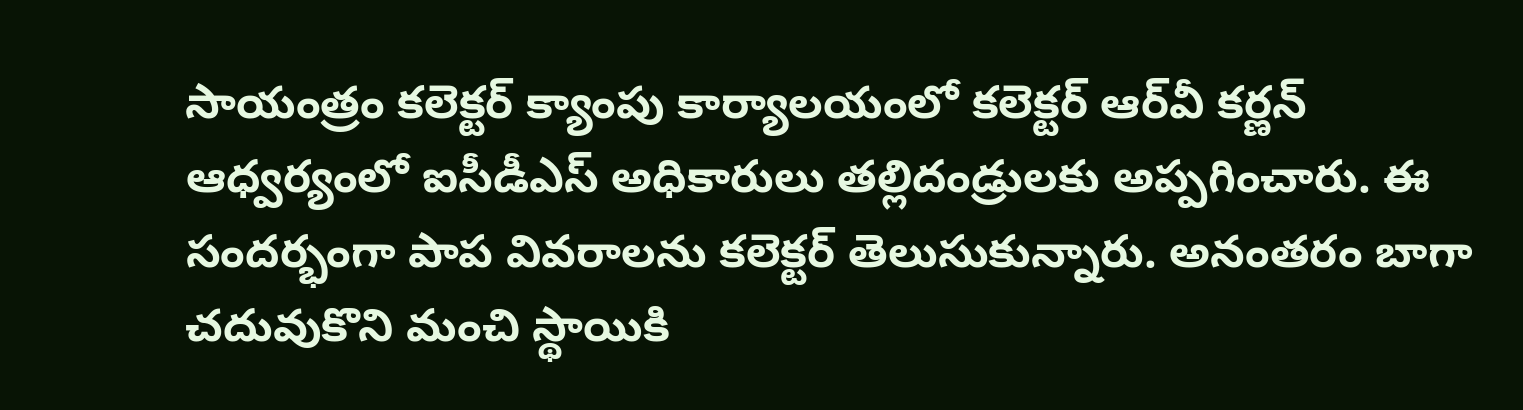సాయంత్రం కలెక్టర్‌ క్యాంపు కార్యాలయంలో కలెక్టర్‌ ఆర్‌వీ కర్ణన్‌ ఆధ్వర్యంలో ఐసీడీఎస్‌ అధికారులు తల్లిదండ్రులకు అప్పగించారు. ఈ సందర్భంగా పాప వివరాలను కలెక్టర్‌ తెలుసుకున్నారు. అనంతరం బాగా చదువుకొని మంచి స్థాయికి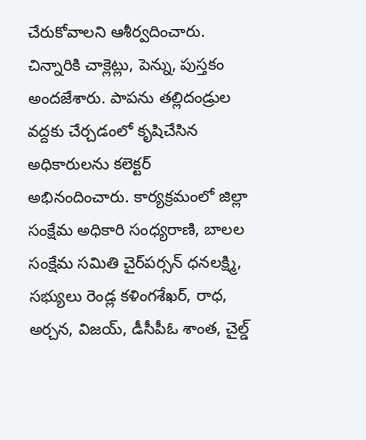చేరుకోవాలని ఆశీర్వదించారు. చిన్నారికి చాక్లెట్లు, పెన్ను, పుస్తకం అందజేశారు. పాపను తల్లిదండ్రుల వద్దకు చేర్చడంలో కృషిచేసిన అధికారులను కలెక్టర్‌ అభినందించారు. కార్యక్రమంలో జిల్లా సంక్షేమ అధికారి సంధ్యరాణి, బాలల సంక్షేమ సమితి చైర్‌పర్సన్‌ ధనలక్ష్మి, సభ్యులు రెండ్ల కళింగశేఖర్, రాధ, అర్చన, విజయ్, డీసీపీఓ శాంత, చైల్డ్‌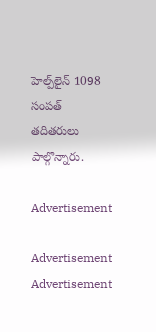హెల్ప్‌లైన్‌ 1098 సంపత్‌ తదితరులు పాల్గొన్నారు.

Advertisement

Advertisement
Advertisement